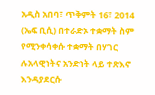አዲስ አበባ፣ ጥቅምት 16፣ 2014 (ኤፍ ቢሲ) በተራድኦ ተቋማት ስም የሚንቀሳቀሱ ተቋማት በሃገር ሉአላዊነትና አንድነት ላይ ተጽእኖ እንዳያደርሱ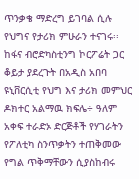ጥንቃቄ ማድረግ ይገባል ሲሉ የህግና የታሪክ ምሁራን ተናገሩ፡፡
ከፋና ብሮድካስቲንግ ኮርፖሬት ጋር ቆይታ ያደረጉት በአዲስ አበባ ዩኒቨርሲቲ የህግ እና ታሪክ መምህር ዶክተር አልማዉ ክፍሌ÷ ዓለም አቀፍ ተራድኦ ድርጅቶች የሃገራትን የፖለቲካ ስንጥቃትን ተጠቅመው የግል ጥቅማቸውን ሲያስከብሩ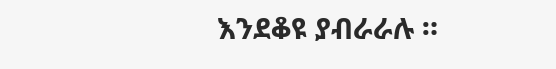እንደቆዩ ያብራራሉ ።